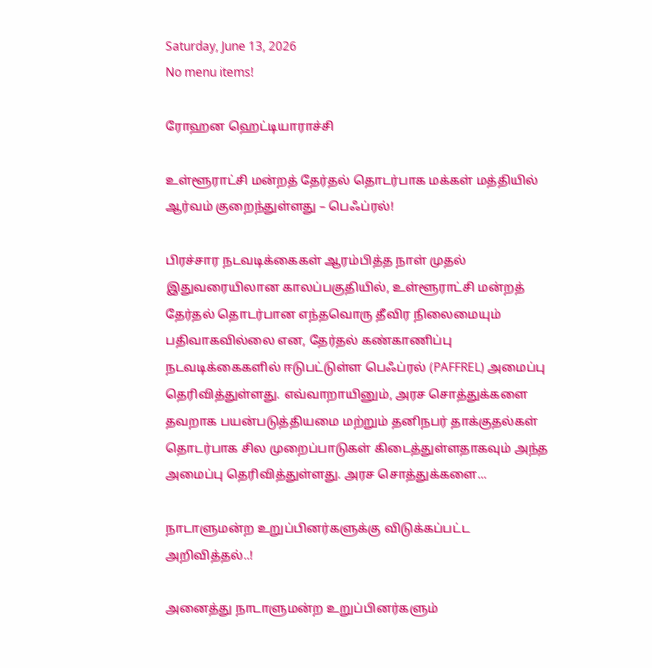Saturday, June 13, 2026
No menu items!

ரோஹன ஹெட்டியாராச்சி

உள்ளூராட்சி மன்றத் தேர்தல் தொடர்பாக மக்கள் மத்தியில் ஆர்வம் குறைந்துள்ளது – பெஃப்ரல்!

பிரச்சார நடவடிக்கைகள் ஆரம்பித்த நாள் முதல் இதுவரையிலான காலப்பகுதியில், உள்ளூராட்சி மன்றத் தேர்தல் தொடர்பான எந்தவொரு தீவிர நிலைமையும் பதிவாகவில்லை என, தேர்தல் கண்காணிப்பு நடவடிக்கைகளில் ஈடுபட்டுள்ள பெஃப்ரல் (PAFFREL) அமைப்பு தெரிவித்துள்ளது. எவ்வாறாயினும், அரச சொத்துக்களை தவறாக பயன்படுத்தியமை மற்றும் தனிநபர் தாக்குதல்கள் தொடர்பாக சில முறைப்பாடுகள் கிடைத்துள்ளதாகவும் அந்த அமைப்பு தெரிவித்துள்ளது. அரச சொத்துக்களை...

நாடாளுமன்ற உறுப்பினர்களுக்கு விடுக்கப்பட்ட அறிவித்தல்..!

அனைத்து நாடாளுமன்ற உறுப்பினர்களும்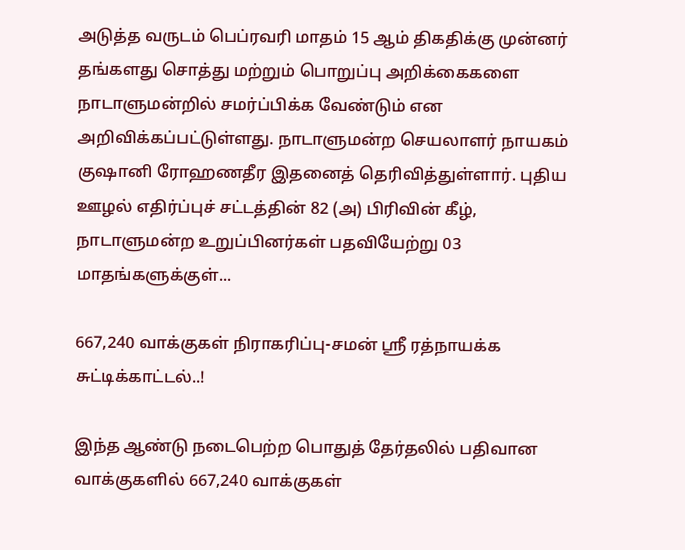அடுத்த வருடம் பெப்ரவரி மாதம் 15 ஆம் திகதிக்கு முன்னர் தங்களது சொத்து மற்றும் பொறுப்பு அறிக்கைகளை நாடாளுமன்றில் சமர்ப்பிக்க வேண்டும் என அறிவிக்கப்பட்டுள்ளது. நாடாளுமன்ற செயலாளர் நாயகம் குஷானி ரோஹணதீர இதனைத் தெரிவித்துள்ளார். புதிய ஊழல் எதிர்ப்புச் சட்டத்தின் 82 (அ) பிரிவின் கீழ், நாடாளுமன்ற உறுப்பினர்கள் பதவியேற்று 03 மாதங்களுக்குள்...

667,240 வாக்குகள் நிராகரிப்பு-சமன் ஸ்ரீ ரத்நாயக்க சுட்டிக்காட்டல்..!

இந்த ஆண்டு நடைபெற்ற பொதுத் தேர்தலில் பதிவான வாக்குகளில் 667,240 வாக்குகள்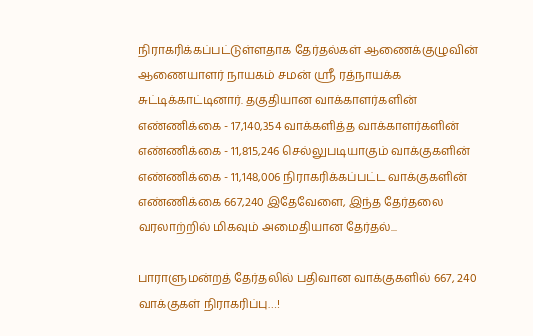நிராகரிக்கப்பட்டுள்ளதாக தேர்தல்கள் ஆணைக்குழுவின் ஆணையாளர் நாயகம் சமன் ஸ்ரீ ரத்நாயக்க சுட்டிக்காட்டினார். தகுதியான வாக்காளர்களின் எண்ணிக்கை - 17,140,354 வாக்களித்த வாக்காளர்களின் எண்ணிக்கை - 11,815,246 செல்லுபடியாகும் வாக்குகளின் எண்ணிக்கை - 11,148,006 நிராகரிக்கப்பட்ட வாக்குகளின் எண்ணிக்கை 667,240 இதேவேளை, இந்த தேர்தலை வரலாற்றில் மிகவும் அமைதியான தேர்தல்...

பாராளுமன்றத் தேர்தலில் பதிவான வாக்குகளில் 667, 240 வாக்குகள் நிராகரிப்பு…!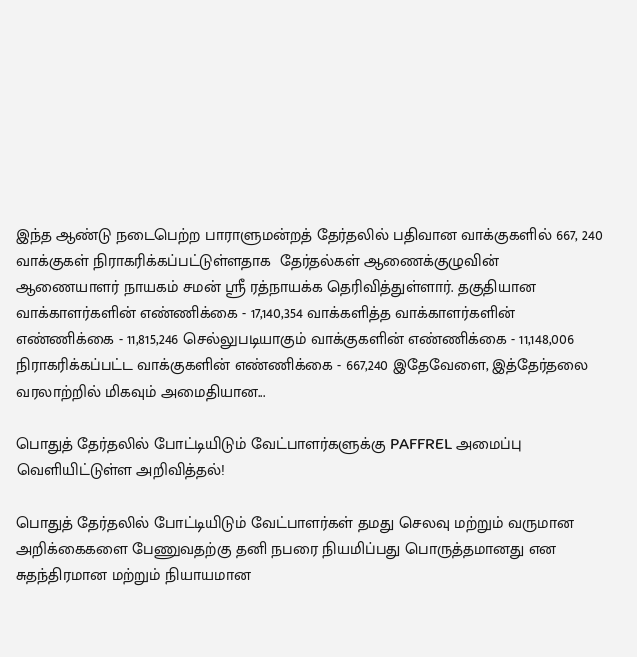இந்த ஆண்டு நடைபெற்ற பாராளுமன்றத் தேர்தலில் பதிவான வாக்குகளில் 667, 240 வாக்குகள் நிராகரிக்கப்பட்டுள்ளதாக  தேர்தல்கள் ஆணைக்குழுவின் ஆணையாளர் நாயகம் சமன் ஸ்ரீ ரத்நாயக்க தெரிவித்துள்ளார். தகுதியான வாக்காளர்களின் எண்ணிக்கை - 17,140,354 வாக்களித்த வாக்காளர்களின் எண்ணிக்கை - 11,815,246 செல்லுபடியாகும் வாக்குகளின் எண்ணிக்கை - 11,148,006 நிராகரிக்கப்பட்ட வாக்குகளின் எண்ணிக்கை - 667,240 இதேவேளை, இத்தேர்தலை வரலாற்றில் மிகவும் அமைதியான...

பொதுத் தேர்தலில் போட்டியிடும் வேட்பாளர்களுக்கு PAFFREL அமைப்பு வெளியிட்டுள்ள அறிவித்தல்!

பொதுத் தேர்தலில் போட்டியிடும் வேட்பாளர்கள் தமது செலவு மற்றும் வருமான அறிக்கைகளை பேணுவதற்கு தனி நபரை நியமிப்பது பொருத்தமானது என சுதந்திரமான மற்றும் நியாயமான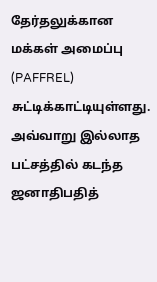தேர்தலுக்கான மக்கள் அமைப்பு (PAFFREL) சுட்டிக்காட்டியுள்ளது. அவ்வாறு இல்லாத பட்சத்தில் கடந்த ஜனாதிபதித்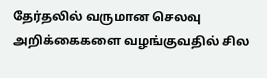தேர்தலில் வருமான செலவு அறிக்கைகளை வழங்குவதில் சில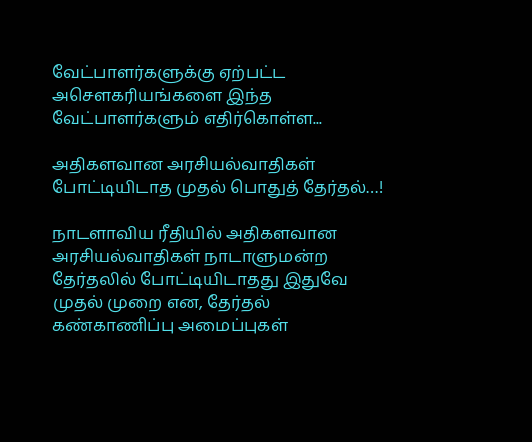வேட்பாளர்களுக்கு ஏற்பட்ட அசௌகரியங்களை இந்த வேட்பாளர்களும் எதிர்கொள்ள...

அதிகளவான அரசியல்வாதிகள் போட்டியிடாத முதல் பொதுத் தேர்தல்…!

நாடளாவிய ரீதியில் அதிகளவான அரசியல்வாதிகள் நாடாளுமன்ற தேர்தலில் போட்டியிடாதது இதுவே முதல் முறை என, தேர்தல் கண்காணிப்பு அமைப்புகள்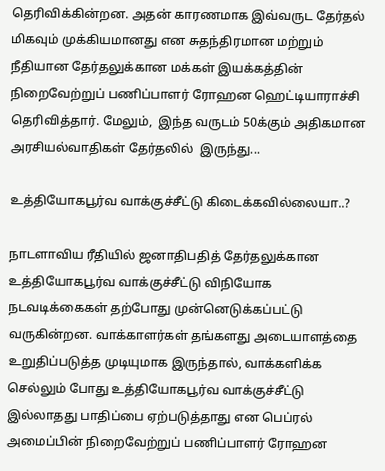தெரிவிக்கின்றன. அதன் காரணமாக இவ்வருட தேர்தல் மிகவும் முக்கியமானது என சுதந்திரமான மற்றும் நீதியான தேர்தலுக்கான மக்கள் இயக்கத்தின் நிறைவேற்றுப் பணிப்பாளர் ரோஹன ஹெட்டியாராச்சி தெரிவித்தார். மேலும்,  இந்த வருடம் 50க்கும் அதிகமான அரசியல்வாதிகள் தேர்தலில்  இருந்து...

உத்தியோகபூர்வ வாக்குச்சீட்டு கிடைக்கவில்லையா..?

நாடளாவிய ரீதியில் ஜனாதிபதித் தேர்தலுக்கான உத்தியோகபூர்வ வாக்குச்சீட்டு விநியோக நடவடிக்கைகள் தற்போது முன்னெடுக்கப்பட்டு வருகின்றன. வாக்காளர்கள் தங்களது அடையாளத்தை உறுதிப்படுத்த முடியுமாக இருந்தால், வாக்களிக்க செல்லும் போது உத்தியோகபூர்வ வாக்குச்சீட்டு இல்லாதது பாதிப்பை ஏற்படுத்தாது என பெப்ரல் அமைப்பின் நிறைவேற்றுப் பணிப்பாளர் ரோஹன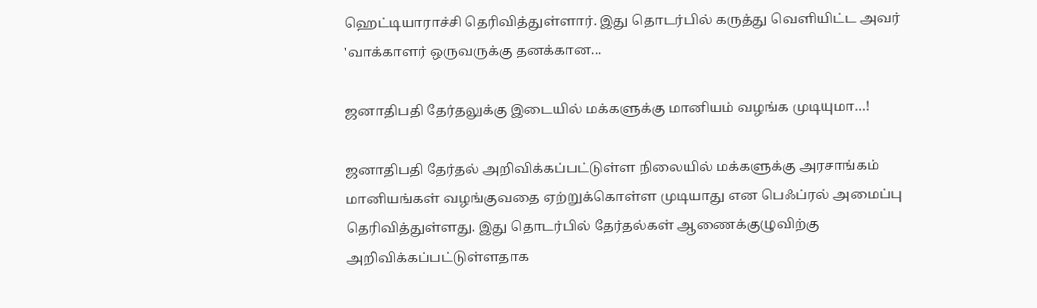ஹெட்டியாராச்சி தெரிவித்துள்ளார். இது தொடர்பில் கருத்து வௌியிட்ட அவர் 'வாக்காளர் ஒருவருக்கு தனக்கான...

ஜனாதிபதி தேர்தலுக்கு இடையில் மக்களுக்கு மானியம் வழங்க முடியுமா…!

ஜனாதிபதி தேர்தல் அறிவிக்கப்பட்டுள்ள நிலையில் மக்களுக்கு அரசாங்கம் மானியங்கள் வழங்குவதை ஏற்றுக்கொள்ள முடியாது என பெஃப்ரல் அமைப்பு தெரிவித்துள்ளது. இது தொடர்பில் தேர்தல்கள் ஆணைக்குழுவிற்கு அறிவிக்கப்பட்டுள்ளதாக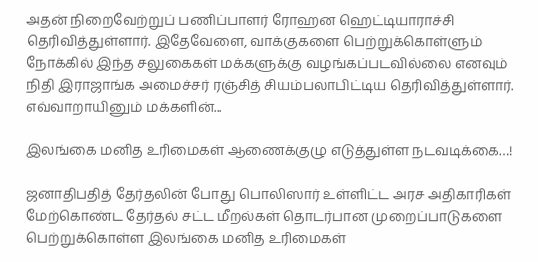அதன் நிறைவேற்றுப் பணிப்பாளர் ரோஹன ஹெட்டியாராச்சி தெரிவித்துள்ளார். இதேவேளை, வாக்குகளை பெற்றுக்கொள்ளும் நோக்கில் இந்த சலுகைகள் மக்களுக்கு வழங்கப்படவில்லை எனவும் நிதி இராஜாங்க அமைச்சர் ரஞ்சித் சியம்பலாபிட்டிய தெரிவித்துள்ளார். எவ்வாறாயினும் மக்களின்...

இலங்கை மனித உரிமைகள் ஆணைக்குழு எடுத்துள்ள நடவடிக்கை…!

ஜனாதிபதித் தேர்தலின் போது பொலிஸார் உள்ளிட்ட அரச அதிகாரிகள் மேற்கொண்ட தேர்தல் சட்ட மீறல்கள் தொடர்பான முறைப்பாடுகளை பெற்றுக்கொள்ள இலங்கை மனித உரிமைகள்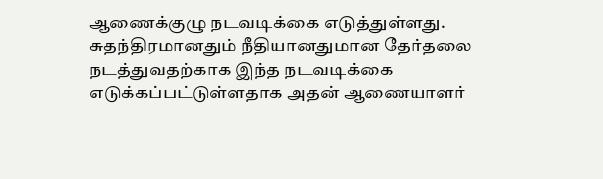ஆணைக்குழு நடவடிக்கை எடுத்துள்ளது. சுதந்திரமானதும் நீதியானதுமான தேர்தலை நடத்துவதற்காக இந்த நடவடிக்கை எடுக்கப்பட்டுள்ளதாக அதன் ஆணையாளர்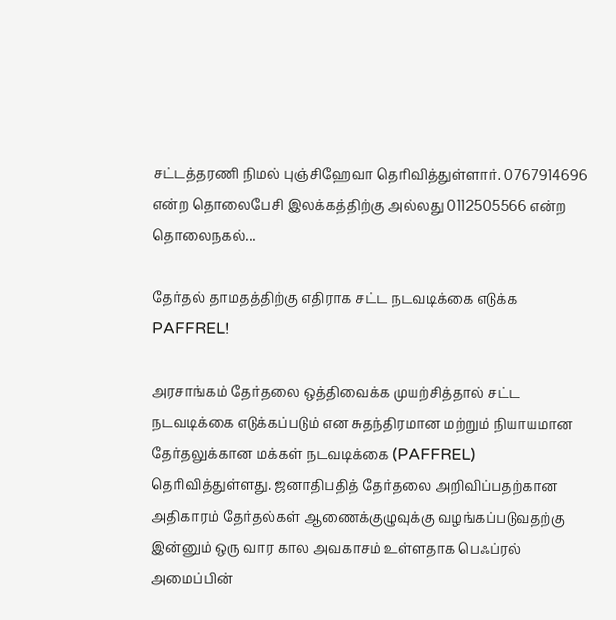சட்டத்தரணி நிமல் புஞ்சிஹேவா தெரிவித்துள்ளார். 0767914696 என்ற தொலைபேசி இலக்கத்திற்கு அல்லது 0112505566 என்ற தொலைநகல்...

தேர்தல் தாமதத்திற்கு எதிராக சட்ட நடவடிக்கை எடுக்க PAFFREL!

அரசாங்கம் தேர்தலை ஒத்திவைக்க முயற்சித்தால் சட்ட நடவடிக்கை எடுக்கப்படும் என சுதந்திரமான மற்றும் நியாயமான தேர்தலுக்கான மக்கள் நடவடிக்கை (PAFFREL) தெரிவித்துள்ளது. ஜனாதிபதித் தேர்தலை அறிவிப்பதற்கான அதிகாரம் தேர்தல்கள் ஆணைக்குழுவுக்கு வழங்கப்படுவதற்கு இன்னும் ஒரு வார கால அவகாசம் உள்ளதாக பெஃப்ரல் அமைப்பின்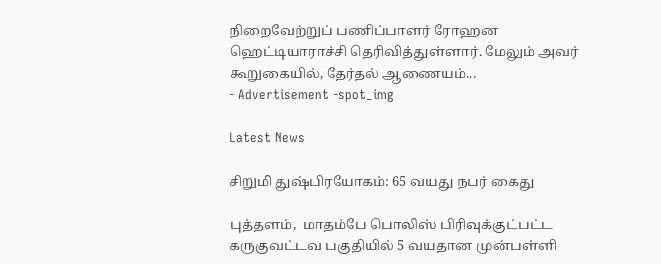நிறைவேற்றுப் பணிப்பாளர் ரோஹன ஹெட்டியாராச்சி தெரிவித்துள்ளார். மேலும் அவர் கூறுகையில், தேர்தல் ஆணையம்...
- Advertisement -spot_img

Latest News

சிறுமி துஷ்பிரயோகம்: 65 வயது நபர் கைது

புத்தளம்,  மாதம்பே பொலிஸ் பிரிவுக்குட்பட்ட கருகுவட்டவ பகுதியில் 5 வயதான முன்பள்ளி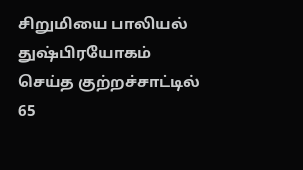சிறுமியை பாலியல் துஷ்பிரயோகம் செய்த குற்றச்சாட்டில் 65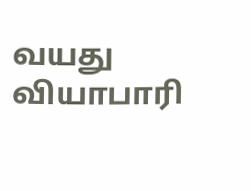வயது வியாபாரி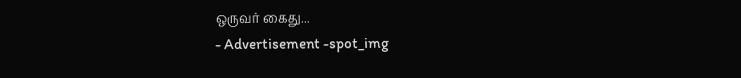ஒருவர் கைது...
- Advertisement -spot_img